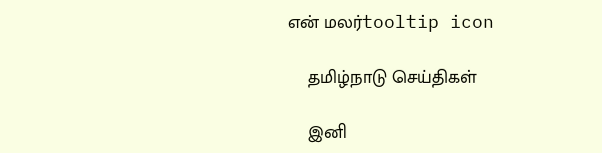என் மலர்tooltip icon

    தமிழ்நாடு செய்திகள்

    இனி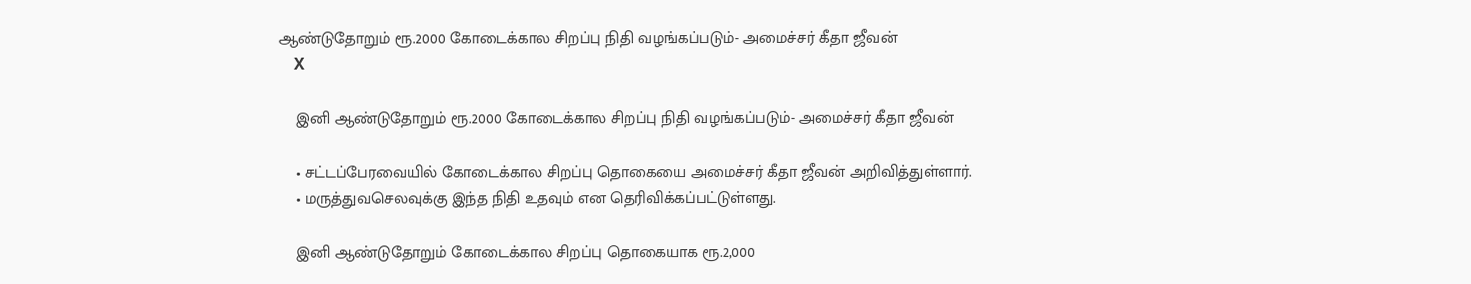ஆண்டுதோறும் ரூ.2000 கோடைக்கால சிறப்பு நிதி வழங்கப்படும்- அமைச்சர் கீதா ஜீவன்
    X

    இனி ஆண்டுதோறும் ரூ.2000 கோடைக்கால சிறப்பு நிதி வழங்கப்படும்- அமைச்சர் கீதா ஜீவன்

    • சட்டப்பேரவையில் கோடைக்கால சிறப்பு தொகையை அமைச்சர் கீதா ஜீவன் அறிவித்துள்ளார்.
    • மருத்துவசெலவுக்கு இந்த நிதி உதவும் என தெரிவிக்கப்பட்டுள்ளது.

    இனி ஆண்டுதோறும் கோடைக்கால சிறப்பு தொகையாக ரூ.2,000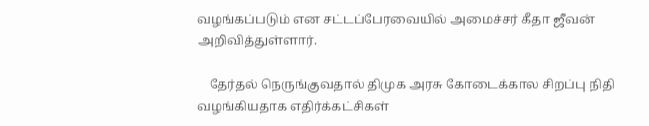வழங்கப்படும் என சட்டப்பேரவையில் அமைச்சர் கீதா ஜீவன் அறிவித்துள்ளார்.

    தேர்தல் நெருங்குவதால் திமுக அரசு கோடைக்கால சிறப்பு நிதி வழங்கியதாக எதிர்க்கட்சிகள்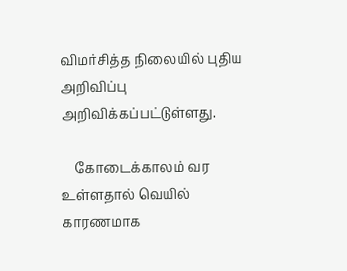விமர்சித்த நிலையில் புதிய அறிவிப்பு அறிவிக்கப்பட்டுள்ளது.

    கோடைக்காலம் வர உள்ளதால் வெயில் காரணமாக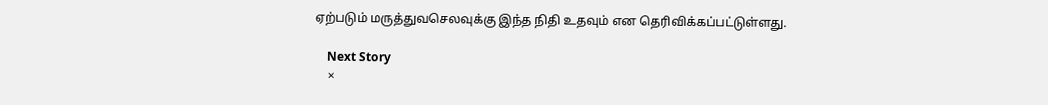ஏற்படும் மருத்துவசெலவுக்கு இந்த நிதி உதவும் என தெரிவிக்கப்பட்டுள்ளது.

    Next Story
    ×